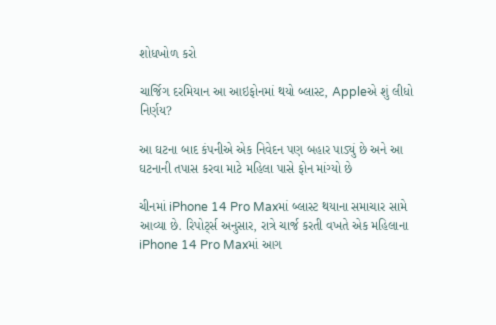શોધખોળ કરો

ચાર્જિગ દરમિયાન આ આઇફોનમાં થયો બ્લાસ્ટ, Appleએ શું લીધો નિર્ણય?

આ ઘટના બાદ કંપનીએ એક નિવેદન પણ બહાર પાડ્યું છે અને આ ઘટનાની તપાસ કરવા માટે મહિલા પાસે ફોન માંગ્યો છે

ચીનમાં iPhone 14 Pro Maxમાં બ્લાસ્ટ થયાના સમાચાર સામે આવ્યા છે. રિપોર્ટ્સ અનુસાર, રાત્રે ચાર્જ કરતી વખતે એક મહિલાના iPhone 14 Pro Maxમાં આગ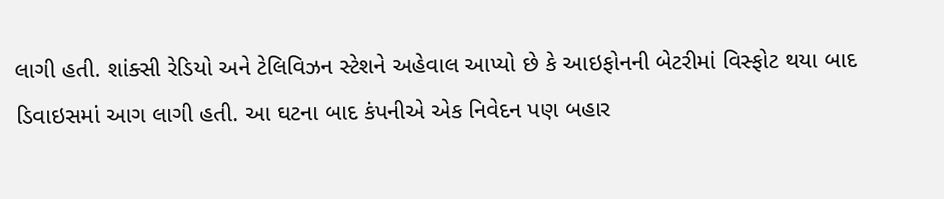લાગી હતી. શાંક્સી રેડિયો અને ટેલિવિઝન સ્ટેશને અહેવાલ આપ્યો છે કે આઇફોનની બેટરીમાં વિસ્ફોટ થયા બાદ ડિવાઇસમાં આગ લાગી હતી. આ ઘટના બાદ કંપનીએ એક નિવેદન પણ બહાર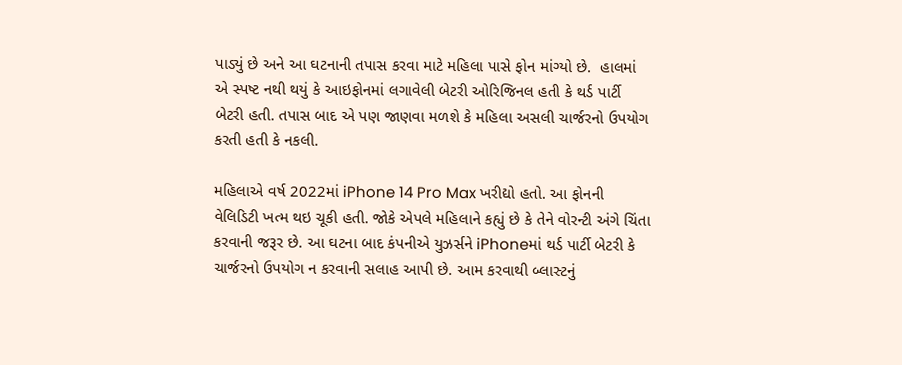પાડ્યું છે અને આ ઘટનાની તપાસ કરવા માટે મહિલા પાસે ફોન માંગ્યો છે.  હાલમાં એ સ્પષ્ટ નથી થયું કે આઇફોનમાં લગાવેલી બેટરી ઓરિજિનલ હતી કે થર્ડ પાર્ટી બેટરી હતી. તપાસ બાદ એ પણ જાણવા મળશે કે મહિલા અસલી ચાર્જરનો ઉપયોગ કરતી હતી કે નકલી.

મહિલાએ વર્ષ 2022માં iPhone 14 Pro Max ખરીદ્યો હતો. આ ફોનની વેલિડિટી ખત્મ થઇ ચૂકી હતી. જોકે એપલે મહિલાને કહ્યું છે કે તેને વોરન્ટી અંગે ચિંતા કરવાની જરૂર છે. આ ઘટના બાદ કંપનીએ યુઝર્સને iPhoneમાં થર્ડ પાર્ટી બેટરી કે ચાર્જરનો ઉપયોગ ન કરવાની સલાહ આપી છે. આમ કરવાથી બ્લાસ્ટનું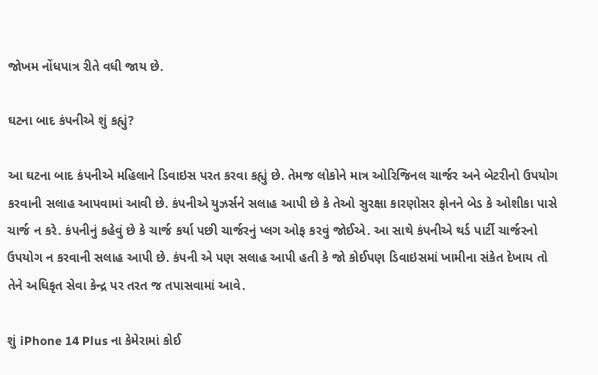જોખમ નોંધપાત્ર રીતે વધી જાય છે.

ઘટના બાદ કંપનીએ શું કહ્યું?

આ ઘટના બાદ કંપનીએ મહિલાને ડિવાઇસ પરત કરવા કહ્યું છે. તેમજ લોકોને માત્ર ઓરિજિનલ ચાર્જર અને બેટરીનો ઉપયોગ કરવાની સલાહ આપવામાં આવી છે. કંપનીએ યુઝર્સને સલાહ આપી છે કે તેઓ સુરક્ષા કારણોસર ફોનને બેડ કે ઓશીકા પાસે ચાર્જ ન કરે. કંપનીનું કહેવું છે કે ચાર્જ કર્યા પછી ચાર્જરનું પ્લગ ઓફ કરવું જોઈએ. આ સાથે કંપનીએ થર્ડ પાર્ટી ચાર્જરનો ઉપયોગ ન કરવાની સલાહ આપી છે. કંપની એ પણ સલાહ આપી હતી કે જો કોઈપણ ડિવાઇસમાં ખામીના સંકેત દેખાય તો તેને અધિકૃત સેવા કેન્દ્ર પર તરત જ તપાસવામાં આવે.

શું iPhone 14 Plus ના કેમેરામાં કોઈ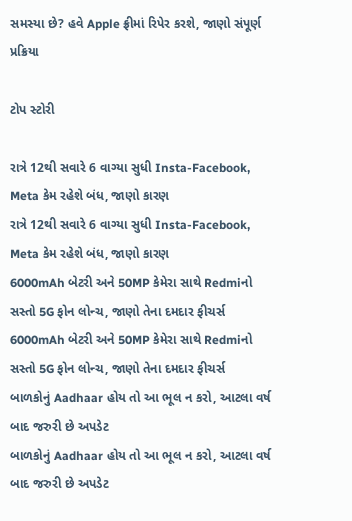સમસ્યા છે? હવે Apple ફ્રીમાં રિપેર કરશે, જાણો સંપૂર્ણ પ્રક્રિયા

ટોપ સ્ટોરી

રાત્રે 12થી સવારે 6 વાગ્યા સુધી Insta-Facebook, Meta કેમ રહેશે બંધ, જાણો કારણ
રાત્રે 12થી સવારે 6 વાગ્યા સુધી Insta-Facebook, Meta કેમ રહેશે બંધ, જાણો કારણ
6000mAh બેટરી અને 50MP કેમેરા સાથે Redmiનો સસ્તો 5G ફોન લોન્ચ, જાણો તેના દમદાર ફીચર્સ
6000mAh બેટરી અને 50MP કેમેરા સાથે Redmiનો સસ્તો 5G ફોન લોન્ચ, જાણો તેના દમદાર ફીચર્સ
બાળકોનું Aadhaar હોય તો આ ભૂલ ન કરો, આટલા વર્ષ બાદ જરુરી છે અપડેટ
બાળકોનું Aadhaar હોય તો આ ભૂલ ન કરો, આટલા વર્ષ બાદ જરુરી છે અપડેટ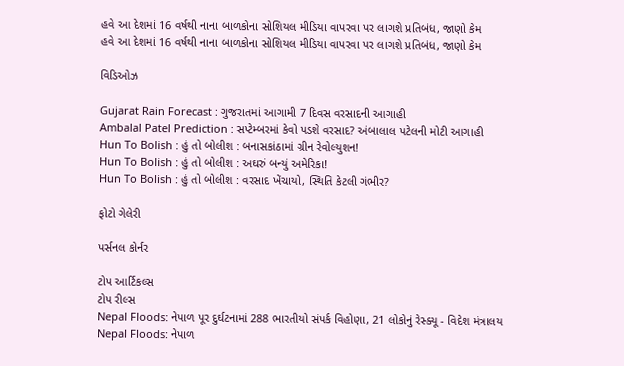હવે આ દેશમાં 16 વર્ષથી નાના બાળકોના સોશિયલ મીડિયા વાપરવા પર લાગશે પ્રતિબંધ, જાણો કેમ
હવે આ દેશમાં 16 વર્ષથી નાના બાળકોના સોશિયલ મીડિયા વાપરવા પર લાગશે પ્રતિબંધ, જાણો કેમ

વિડિઓઝ

Gujarat Rain Forecast : ગુજરાતમાં આગામી 7 દિવસ વરસાદની આગાહી
Ambalal Patel Prediction : સપ્ટેમ્બરમાં કેવો પડશે વરસાદ? અંબાલાલ પટેલની મોટી આગાહી
Hun To Bolish : હું તો બોલીશ : બનાસકાંઠામાં ગ્રીન રેવોલ્યુશન!
Hun To Bolish : હું તો બોલીશ : અઘરું બન્યું અમેરિકા!
Hun To Bolish : હું તો બોલીશ : વરસાદ ખેંચાયો, સ્થિતિ કેટલી ગંભીર?

ફોટો ગેલેરી

પર્સનલ કોર્નર

ટોપ આર્ટિકલ્સ
ટોપ રીલ્સ
Nepal Floods: નેપાળ પૂર દુર્ઘટનામાં 288 ભારતીયો સંપર્ક વિહોણા, 21 લોકોનું રેસ્ક્યૂ - વિદેશ મંત્રાલય
Nepal Floods: નેપાળ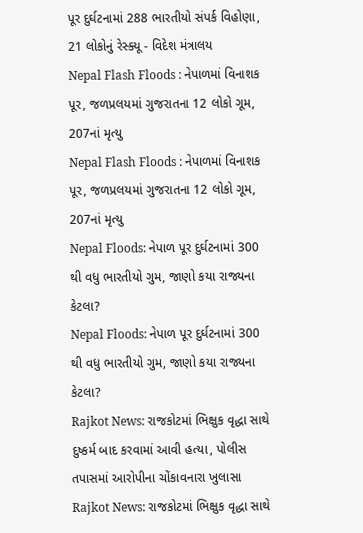પૂર દુર્ઘટનામાં 288 ભારતીયો સંપર્ક વિહોણા, 21 લોકોનું રેસ્ક્યૂ - વિદેશ મંત્રાલય
Nepal Flash Floods : નેપાળમાં વિનાશક પૂર, જળપ્રલયમાં ગુજરાતના 12 લોકો ગૂમ, 207નાં મૃત્યુ
Nepal Flash Floods : નેપાળમાં વિનાશક પૂર, જળપ્રલયમાં ગુજરાતના 12 લોકો ગૂમ, 207નાં મૃત્યુ
Nepal Floods: નેપાળ પૂર દુર્ઘટનામાં 300 થી વધુ ભારતીયો ગુમ, જાણો કયા રાજ્યના કેટલા?
Nepal Floods: નેપાળ પૂર દુર્ઘટનામાં 300 થી વધુ ભારતીયો ગુમ, જાણો કયા રાજ્યના કેટલા?
Rajkot News: રાજકોટમાં ભિક્ષુક વૃદ્ધા સાથે દુષ્કર્મ બાદ કરવામાં આવી હત્યા, પોલીસ તપાસમાં આરોપીના ચોંકાવનારા ખુલાસા
Rajkot News: રાજકોટમાં ભિક્ષુક વૃદ્ધા સાથે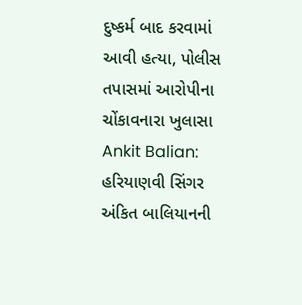દુષ્કર્મ બાદ કરવામાં આવી હત્યા, પોલીસ તપાસમાં આરોપીના ચોંકાવનારા ખુલાસા
Ankit Balian: હરિયાણવી સિંગર અંકિત બાલિયાનની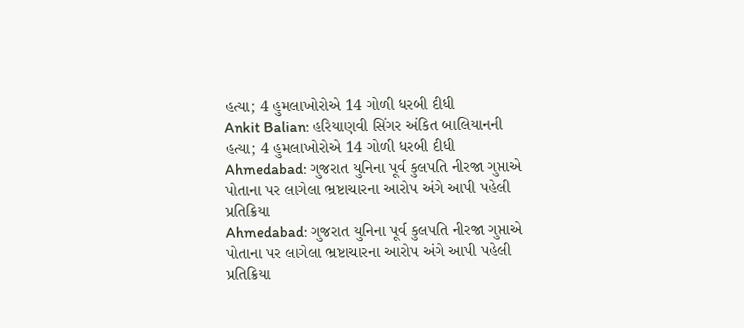હત્યા; 4 હુમલાખોરોએ 14 ગોળી ધરબી દીધી
Ankit Balian: હરિયાણવી સિંગર અંકિત બાલિયાનની હત્યા; 4 હુમલાખોરોએ 14 ગોળી ધરબી દીધી
Ahmedabad: ગુજરાત યુનિના પૂર્વ કુલપતિ નીરજા ગુપ્તાએ પોતાના પર લાગેલા ભ્રષ્ટાચારના આરોપ અંગે આપી પહેલી પ્રતિક્રિયા
Ahmedabad: ગુજરાત યુનિના પૂર્વ કુલપતિ નીરજા ગુપ્તાએ પોતાના પર લાગેલા ભ્રષ્ટાચારના આરોપ અંગે આપી પહેલી પ્રતિક્રિયા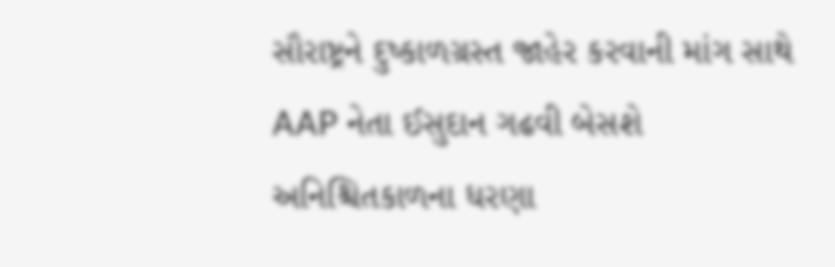સૌરાષ્ટ્રને દુષ્કાળગ્રસ્ત જાહેર કરવાની માંગ સાથે AAP નેતા ઈસુદાન ગઢવી બેસશે અનિશ્ચિતકાળના ધરણા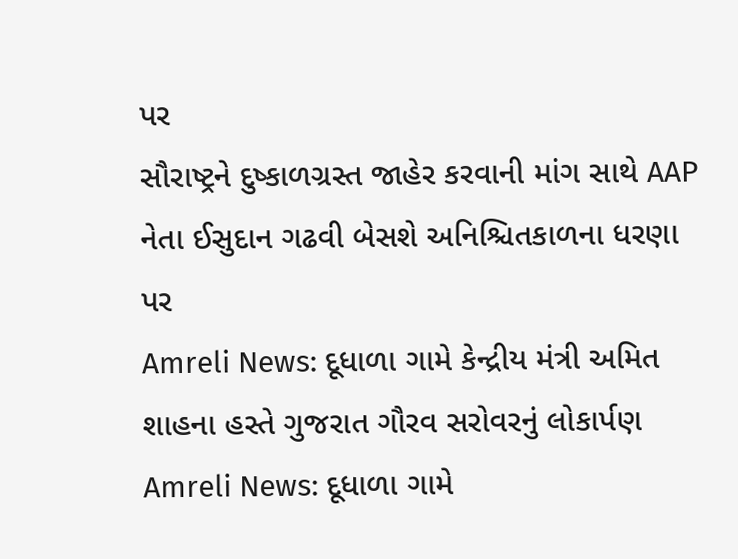પર
સૌરાષ્ટ્રને દુષ્કાળગ્રસ્ત જાહેર કરવાની માંગ સાથે AAP નેતા ઈસુદાન ગઢવી બેસશે અનિશ્ચિતકાળના ધરણા પર
Amreli News: દૂધાળા ગામે કેન્દ્રીય મંત્રી અમિત શાહના હસ્તે ગુજરાત ગૌરવ સરોવરનું લોકાર્પણ
Amreli News: દૂધાળા ગામે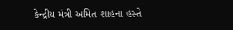કેન્દ્રીય મંત્રી અમિત શાહના હસ્તે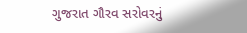ગુજરાત ગૌરવ સરોવરનું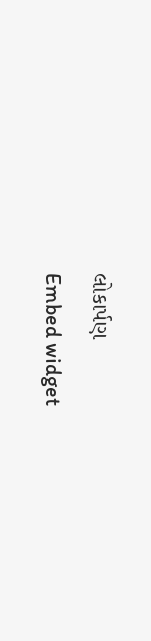લોકાર્પણ
Embed widget